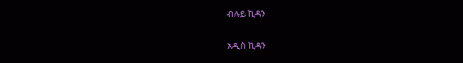ብሉይ ኪዳን

አዲስ ኪዳን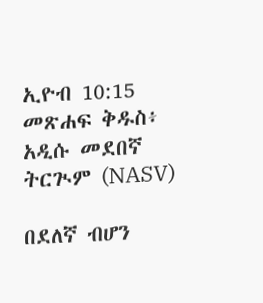ኢዮብ 10:15 መጽሐፍ ቅዱስ፥ አዲሱ መደበኛ ትርጒም (NASV)

በደለኛ ብሆን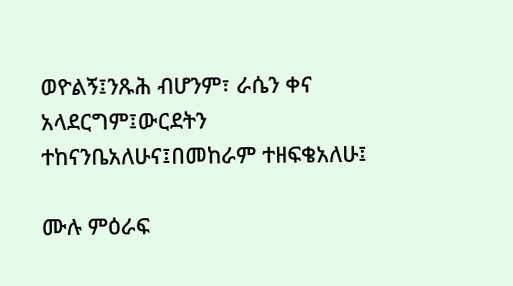ወዮልኝ፤ንጹሕ ብሆንም፣ ራሴን ቀና አላደርግም፤ውርደትን ተከናንቤአለሁና፤በመከራም ተዘፍቄአለሁ፤

ሙሉ ምዕራፍ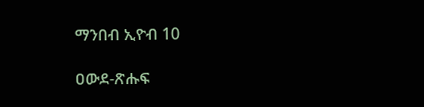ማንበብ ኢዮብ 10

ዐውደ-ጽሑፍ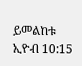ይመልከቱ ኢዮብ 10:15